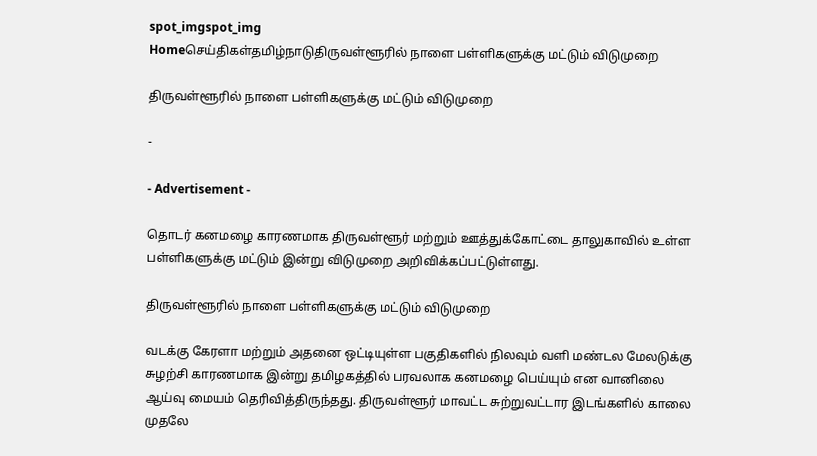spot_imgspot_img
Homeசெய்திகள்தமிழ்நாடுதிருவள்ளூரில் நாளை பள்ளிகளுக்கு மட்டும் விடுமுறை

திருவள்ளூரில் நாளை பள்ளிகளுக்கு மட்டும் விடுமுறை

-

- Advertisement -

தொடர் கனமழை காரணமாக திருவள்ளூர் மற்றும் ஊத்துக்கோட்டை தாலுகாவில் உள்ள பள்ளிகளுக்கு மட்டும் இன்று விடுமுறை அறிவிக்கப்பட்டுள்ளது.

திருவள்ளூரில் நாளை பள்ளிகளுக்கு மட்டும் விடுமுறை

வடக்கு கேரளா மற்றும் அதனை ஒட்டியுள்ள பகுதிகளில் நிலவும் வளி மண்டல மேலடுக்கு சுழற்சி காரணமாக இன்று தமிழகத்தில் பரவலாக கனமழை பெய்யும் என வானிலை ஆய்வு மையம் தெரிவித்திருந்தது. திருவள்ளூர் மாவட்ட சுற்றுவட்டார இடங்களில் காலை முதலே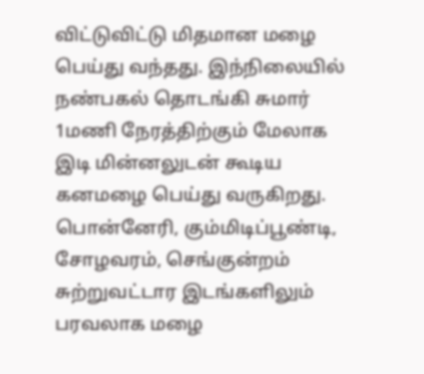விட்டுவிட்டு மிதமான மழை பெய்து வந்தது. இந்நிலையில் நண்பகல் தொடங்கி சுமார் 1மணி நேரத்திற்கும் மேலாக இடி மின்னலுடன் கூடிய கனமழை பெய்து வருகிறது. பொன்னேரி, கும்மிடிப்பூண்டி, சோழவரம், செங்குன்றம் சுற்றுவட்டார இடங்களிலும் பரவலாக மழை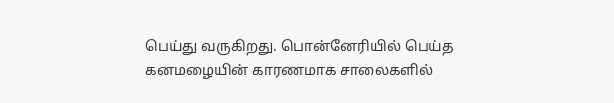பெய்து வருகிறது. பொன்னேரியில் பெய்த கனமழையின் காரணமாக சாலைகளில்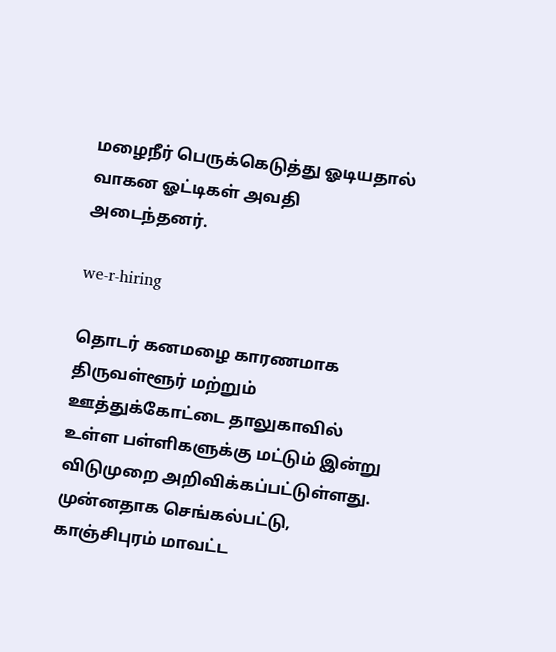மழைநீர் பெருக்கெடுத்து ஓடியதால் வாகன ஓட்டிகள் அவதி அடைந்தனர்.

we-r-hiring

தொடர் கனமழை காரணமாக திருவள்ளூர் மற்றும் ஊத்துக்கோட்டை தாலுகாவில் உள்ள பள்ளிகளுக்கு மட்டும் இன்று விடுமுறை அறிவிக்கப்பட்டுள்ளது. முன்னதாக செங்கல்பட்டு, காஞ்சிபுரம் மாவட்ட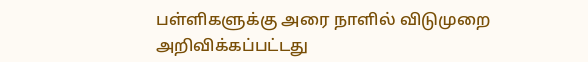பள்ளிகளுக்கு அரை நாளில் விடுமுறை அறிவிக்கப்பட்டது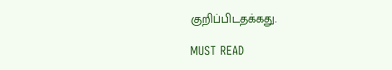குறிப்பிடதக்கது.

MUST READ